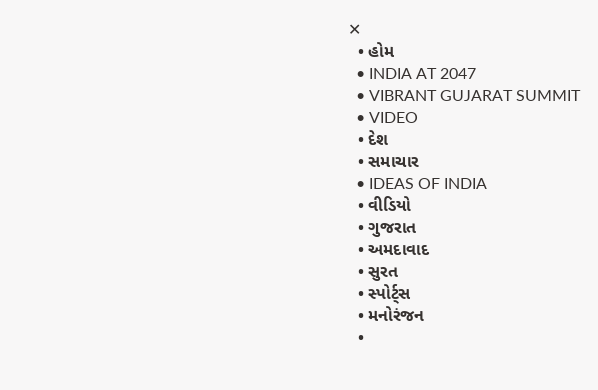✕
  • હોમ
  • INDIA AT 2047
  • VIBRANT GUJARAT SUMMIT
  • VIDEO
  • દેશ
  • સમાચાર
  • IDEAS OF INDIA
  • વીડિયો
  • ગુજરાત
  • અમદાવાદ
  • સુરત
  • સ્પોર્ટ્સ
  • મનોરંજન
  •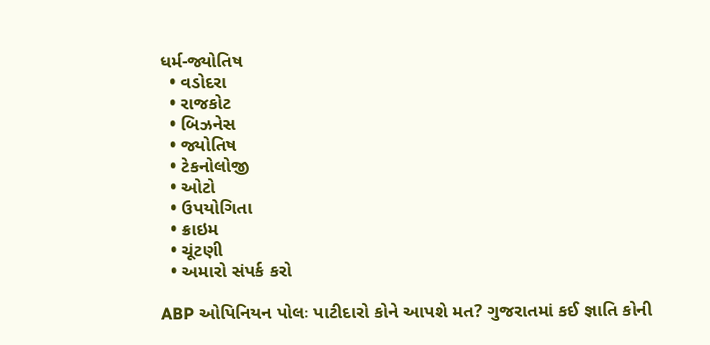ધર્મ-જ્યોતિષ
  • વડોદરા
  • રાજકોટ
  • બિઝનેસ
  • જ્યોતિષ
  • ટેકનોલોજી
  • ઓટો
  • ઉપયોગિતા
  • ક્રાઇમ
  • ચૂંટણી
  • અમારો સંપર્ક કરો

ABP ઓપિનિયન પોલઃ પાટીદારો કોને આપશે મત? ગુજરાતમાં કઈ જ્ઞાતિ કોની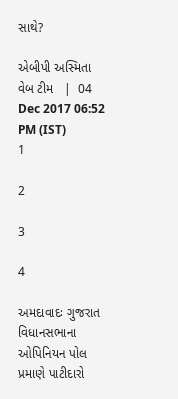સાથે?

એબીપી અસ્મિતા વેબ ટીમ   |  04 Dec 2017 06:52 PM (IST)
1

2

3

4

અમદાવાદઃ ગુજરાત વિધાનસભાના ઓપિનિયન પોલ પ્રમાણે પાટીદારો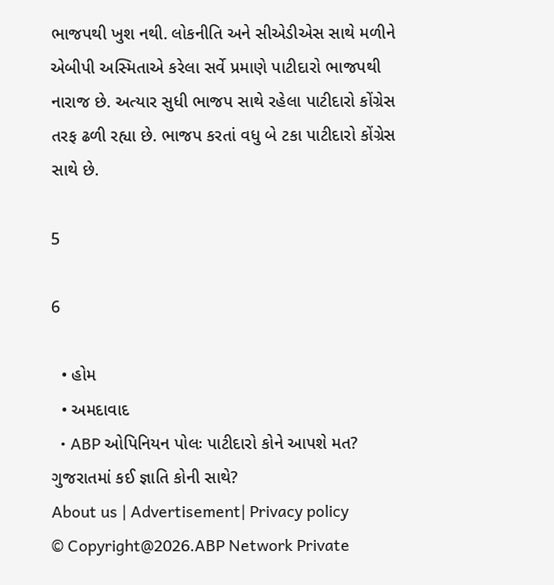ભાજપથી ખુશ નથી. લોકનીતિ અને સીએડીએસ સાથે મળીને એબીપી અસ્મિતાએ કરેલા સર્વે પ્રમાણે પાટીદારો ભાજપથી નારાજ છે. અત્યાર સુધી ભાજપ સાથે રહેલા પાટીદારો કોંગ્રેસ તરફ ઢળી રહ્યા છે. ભાજપ કરતાં વધુ બે ટકા પાટીદારો કોંગ્રેસ સાથે છે.

5

6

  • હોમ
  • અમદાવાદ
  • ABP ઓપિનિયન પોલઃ પાટીદારો કોને આપશે મત? ગુજરાતમાં કઈ જ્ઞાતિ કોની સાથે?
About us | Advertisement| Privacy policy
© Copyright@2026.ABP Network Private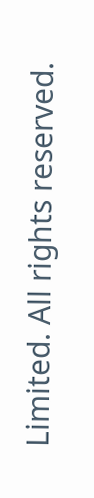Limited. All rights reserved.